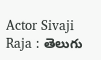Actor Sivaji Raja : తెలుగు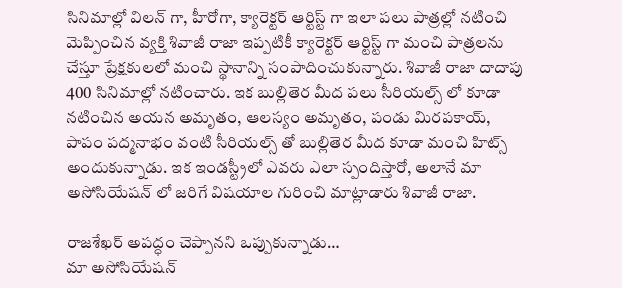సినిమాల్లో విలన్ గా, హీరోగా, క్యారెక్టర్ ఆర్టిస్ట్ గా ఇలా పలు పాత్రల్లో నటించి మెప్పించిన వ్యక్తి శివాజీ రాజా ఇప్పటికీ క్యారెక్టర్ ఆర్టిస్ట్ గా మంచి పాత్రలను చేస్తూ ప్రేక్షకులలో మంచి స్థానాన్ని సంపాదించుకున్నారు. శివాజీ రాజా దాదాపు 400 సినిమాల్లో నటించారు. ఇక బుల్లితెర మీద పలు సీరియల్స్ లో కూడా నటించిన అయన అమృతం, ఆలస్యం అమృతం, పండు మిరపకాయ్, పాపం పద్మనాభం వంటి సీరియల్స్ తో బుల్లితెర మీద కూడా మంచి హిట్స్ అందుకున్నాడు. ఇక ఇండస్ట్రీలో ఎవరు ఎలా స్పందిస్తారో, అలానే మా అసోసియేషన్ లో జరిగే విషయాల గురించి మాట్లాడారు శివాజీ రాజా.

రాజశేఖర్ అపద్ధం చెప్పానని ఒప్పుకున్నాడు…
మా అసోసియేషన్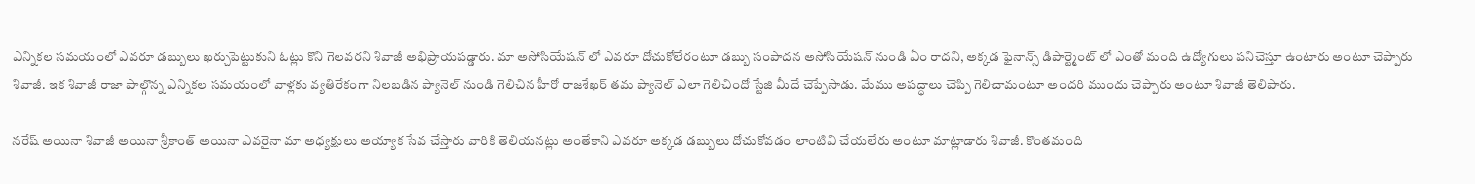ఎన్నికల సమయంలో ఎవరూ డబ్బులు ఖర్చుపెట్టుకుని ఓట్లు కొని గెలవరని శివాజీ అభిప్రాయపడ్డారు. మా అసోసియేషన్ లో ఎవరూ దోచుకోలేరంటూ డబ్బు సంపాదన అసోసియేషన్ నుండి ఏం రాదని, అక్కడ ఫైనాన్స్ డిపార్ట్మెంట్ లో ఎంతో మంది ఉద్యోగులు పనిచెస్తూ ఉంటారు అంటూ చెప్పారు శివాజీ. ఇక శివాజీ రాజా పాల్గొన్న ఎన్నికల సమయంలో వాళ్లకు వ్యతిరేకంగా నిలబడిన ప్యానెల్ నుండి గెలిచిన హీరో రాజశేఖర్ తమ ప్యానెల్ ఎలా గెలిచిందో స్టేజి మీదే చెప్పేసాడు. మేము అపద్ధాలు చెప్పి గెలిచామంటూ అందరి ముందు చెప్పారు అంటూ శివాజీ తెలిపారు.

నరేష్ అయినా శివాజీ అయినా శ్రీకాంత్ అయినా ఎవరైనా మా అధ్యక్షులు అయ్యాక సేవ చేస్తారు వారికి తెలియనట్లు అంతేకాని ఎవరూ అక్కడ డబ్బులు దోచుకోవడం లాంటివి చేయలేరు అంటూ మాట్లాడారు శివాజీ. కొంతమంది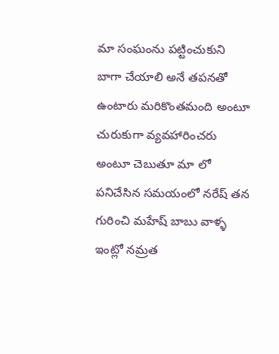మా సంఘంను పట్టించుకుని బాగా చేయాలి అనే తపనతో ఉంటారు మరికొంతమంది అంటూ చురుకుగా వ్యవహారించరు అంటూ చెబుతూ మా లో పనిచేసిన సమయంలో నరేష్ తన గురించి మహేష్ బాబు వాళ్ళ ఇంట్లో నమ్రత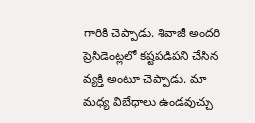గారికి చెప్పాడు. శివాజీ అందరి ప్రెసిడెంట్లలో కష్టపడిపని చేసిన వ్యక్తి అంటూ చెప్పాడు. మా మధ్య విబేధాలు ఉండవుచ్చు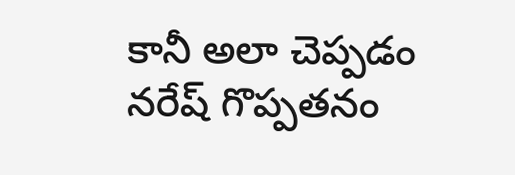కానీ అలా చెప్పడం నరేష్ గొప్పతనం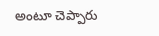అంటూ చెప్పారు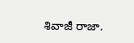శివాజీ రాజా.